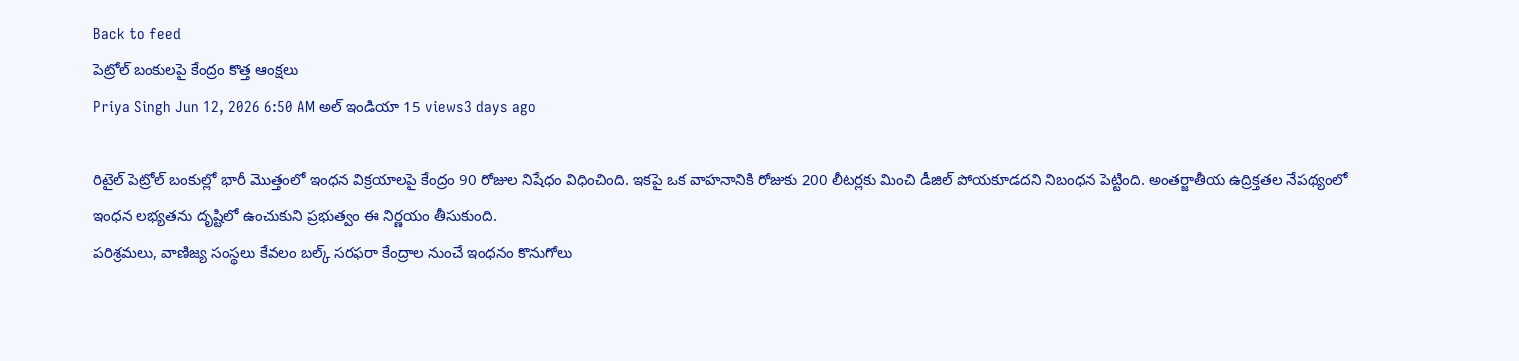Back to feed
పెట్రోల్ బంకులపై కేంద్రం కొత్త ఆంక్షలు
Priya Singh Jun 12, 2026 6:50 AM అల్ ఇండియా 15 views3 days ago

రిటైల్ పెట్రోల్ బంకుల్లో భారీ మొత్తంలో ఇంధన విక్రయాలపై కేంద్రం 90 రోజుల నిషేధం విధించింది. ఇకపై ఒక వాహనానికి రోజుకు 200 లీటర్లకు మించి డీజిల్ పోయకూడదని నిబంధన పెట్టింది. అంతర్జాతీయ ఉద్రిక్తతల నేపథ్యంలో ఇంధన లభ్యతను దృష్టిలో ఉంచుకుని ప్రభుత్వం ఈ నిర్ణయం తీసుకుంది.
పరిశ్రమలు, వాణిజ్య సంస్థలు కేవలం బల్క్ సరఫరా కేంద్రాల నుంచే ఇంధనం కొనుగోలు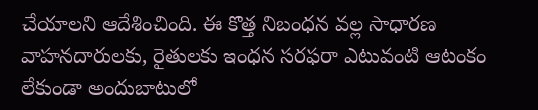చేయాలని ఆదేశించింది. ఈ కొత్త నిబంధన వల్ల సాధారణ వాహనదారులకు, రైతులకు ఇంధన సరఫరా ఎటువంటి ఆటంకం లేకుండా అందుబాటులో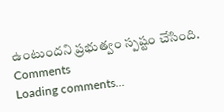ఉంటుందని ప్రభుత్వం స్పష్టం చేసింది.
Comments
Loading comments...